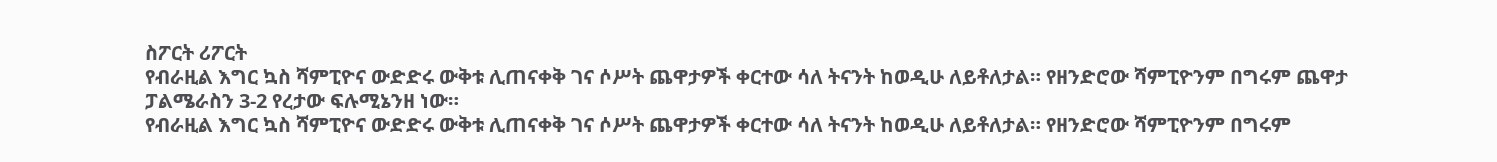ስፖርት ሪፖርት
የብራዚል እግር ኳስ ሻምፒዮና ውድድሩ ውቅቱ ሊጠናቀቅ ገና ሶሥት ጨዋታዎች ቀርተው ሳለ ትናንት ከወዲሁ ለይቶለታል። የዘንድሮው ሻምፒዮንም በግሩም ጨዋታ ፓልሜራስን 3-2 የረታው ፍሉሚኔንዘ ነው።
የብራዚል እግር ኳስ ሻምፒዮና ውድድሩ ውቅቱ ሊጠናቀቅ ገና ሶሥት ጨዋታዎች ቀርተው ሳለ ትናንት ከወዲሁ ለይቶለታል። የዘንድሮው ሻምፒዮንም በግሩም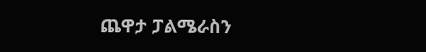ጨዋታ ፓልሜራስን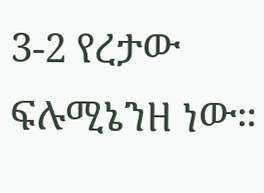3-2 የረታው ፍሉሚኔንዘ ነው።